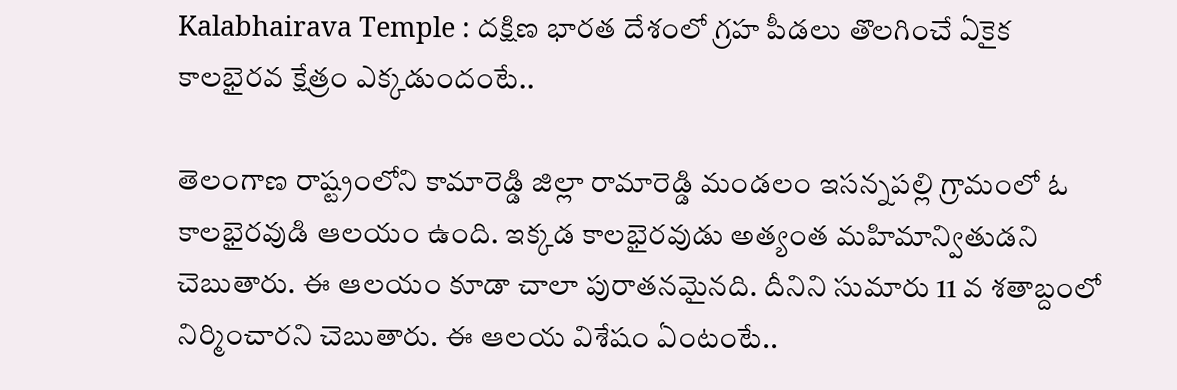Kalabhairava Temple : దక్షిణ భారత దేశంలో గ్రహ పీడలు తొలగించే ఏకైక కాలభైరవ క్షేత్రం ఎక్కడుందంటే..

తెలంగాణ రాష్ట్రంలోని కామారెడ్డి జిల్లా రామారెడ్డి మండలం ఇసన్నపల్లి గ్రామంలో ఓ కాలభైరవుడి ఆలయం ఉంది. ఇక్కడ కాలభైరవుడు అత్యంత మహిమాన్వితుడని చెబుతారు. ఈ ఆలయం కూడా చాలా పురాతనమైనది. దీనిని సుమారు 11 వ శతాబ్దంలో నిర్మించారని చెబుతారు. ఈ ఆలయ విశేషం ఏంటంటే..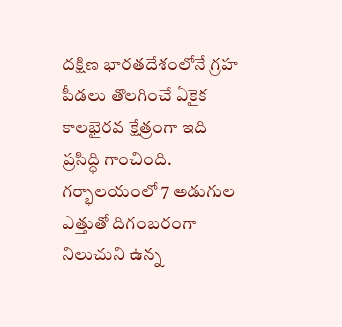దక్షిణ భారతదేశంలోనే గ్రహ పీడలు తొలగించే ఏకైక కాలభైరవ క్షేత్రంగా ఇది ప్రసిద్ధి గాంచింది. గర్భాలయంలో 7 అడుగుల ఎత్తుతో దిగంబరంగా నిలుచుని ఉన్న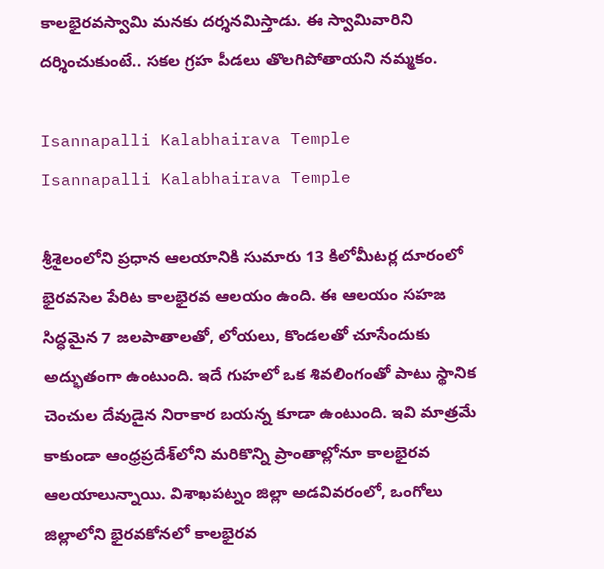కాలభైరవస్వామి మనకు దర్శనమిస్తాడు. ఈ స్వామివారిని దర్శించుకుంటే.. సకల గ్రహ పీడలు తొలగిపోతాయని నమ్మకం.

Isannapalli Kalabhairava Temple
Isannapalli Kalabhairava Temple

శ్రీశైలంలోని ప్రధాన ఆలయానికి సుమారు 13 కిలోమీటర్ల దూరంలో భైరవసెల పేరిట కాలభైరవ ఆలయం ఉంది. ఈ ఆలయం సహజ సిద్ధమైన 7 జలపాతాలతో, లోయలు, కొండలతో చూసేందుకు అద్భుతంగా ఉంటుంది. ఇదే గుహలో ఒక శివలింగంతో పాటు స్థానిక చెంచుల దేవుడైన నిరాకార బయన్న కూడా ఉంటుంది. ఇవి మాత్రమే కాకుండా ఆంధ్రప్రదేశ్‌లోని మరికొన్ని ప్రాంతాల్లోనూ కాలభైరవ ఆలయాలున్నాయి. విశాఖపట్నం జిల్లా అడవివరంలో, ఒంగోలు జిల్లాలోని భైరవకోనలో కాలభైరవ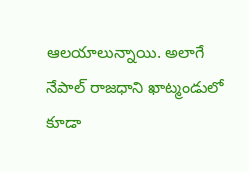ఆలయాలున్నాయి. అలాగే నేపాల్ రాజధాని ఖాట్మండులో కూడా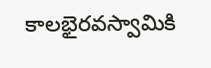కాలభైరవస్వామికి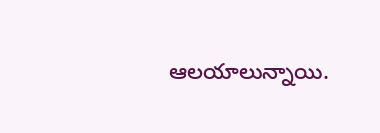ఆలయాలున్నాయి.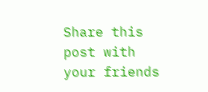Share this post with your friends